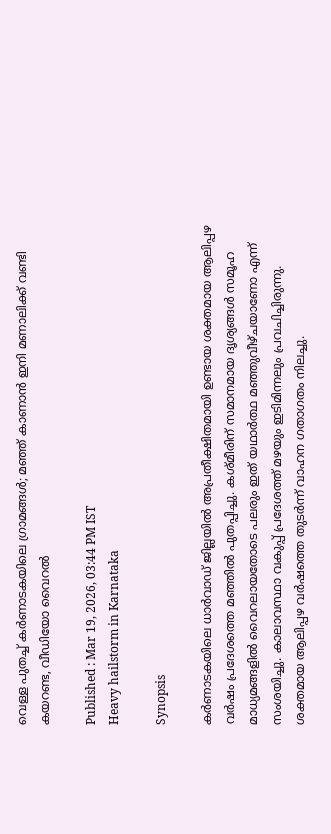വെള്ള പുതച്ച് കർണാടകയിലെ ഗ്രാമങ്ങൾ; മഞ്ഞ് കാണാൻ ഇനി മണാലിക്ക് വണ്ടി കയറണ്ട, വീഡിയോ വൈറൽ

Published : Mar 19, 2026, 03:44 PM IST
Heavy hailstorm in Karnataka

Synopsis

കർണാടകയിലെ ധാർവാഡ് ജില്ലയിൽ അപ്രതീക്ഷിതമായി ഉണ്ടായ ശക്തമായ ആലിപ്പഴ വർഷം പ്രദേശത്തെ മഞ്ഞിൽ പുതപ്പിച്ചു. കശ്മീരിന് സമാനമായ ദൃശ്യങ്ങൾ സമൂഹ മാധ്യമങ്ങളിൽ വൈറലായതോടെ പലരും ഇത് യഥാർത്ഥ മഞ്ഞുവീഴ്ചയാണോ എന്ന് സംശയിച്ചു. കാലാവസ്ഥാ വകുപ്പ് പ്രദേശത്ത് മഴയും ഇടിമിന്നലും പ്രവചിച്ചിരുന്നു. ശക്തമായ ആലിപ്പഴ വർഷത്തെ തുടർന്ന് വാഹന ഗതാഗതം നിലച്ചു.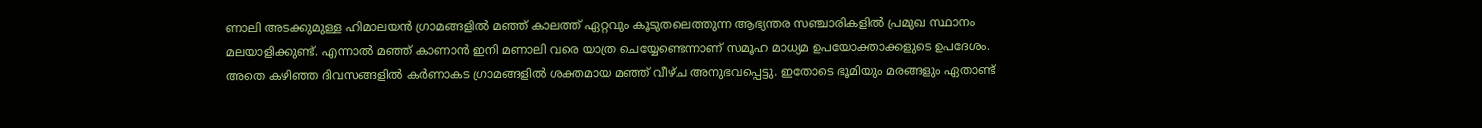ണാലി അടക്കുമുള്ള ഹിമാലയൻ ഗ്രാമങ്ങളിൽ മ‌ഞ്ഞ് കാലത്ത് ഏറ്റവും കൂടുതലെത്തുന്ന ആഭ്യന്തര സഞ്ചാരികളിൽ പ്രമുഖ സ്ഥാനം മലയാളിക്കുണ്ട്. എന്നാൽ മഞ്ഞ് കാണാൻ ഇനി മണാലി വരെ യാത്ര ചെയ്യേണ്ടെന്നാണ് സമൂഹ മാധ്യമ ഉപയോക്താക്കളുടെ ഉപദേശം. അതെ കഴിഞ്ഞ ദിവസങ്ങളിൽ കർണാകട ഗ്രാമങ്ങളിൽ ശക്തമായ മഞ്ഞ് വീഴ്ച അനുഭവപ്പെട്ടു. ഇതോടെ ഭൂമിയും മരങ്ങളും ഏതാണ്ട്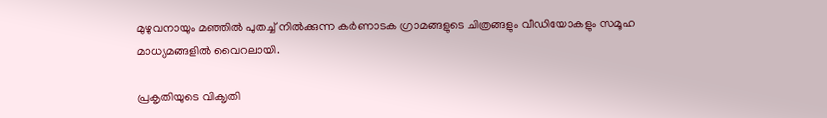മുഴുവനായും മഞ്ഞിൽ പുതച്ച് നിൽക്കുന്ന കർണാടക ഗ്രാമങ്ങളുടെ ചിത്രങ്ങളും വീഡിയോകളും സമൂഹ മാധ്യമങ്ങളിൽ വൈറലായി.

പ്രകൃതിയുടെ വിക‍ൃതി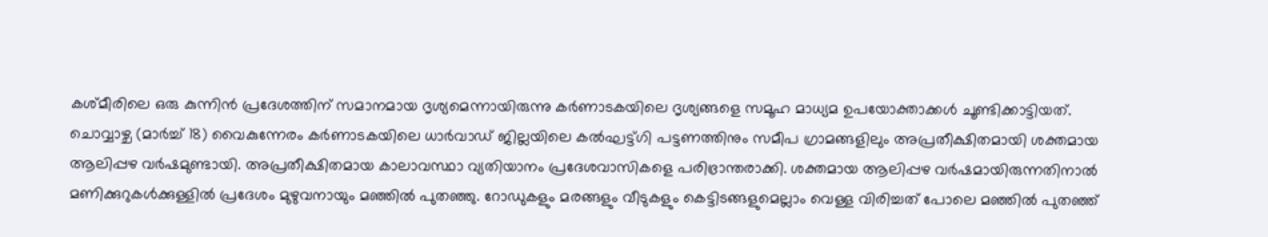കശ്മീരിലെ ഒരു കുന്നിൻ പ്രദേശത്തിന് സമാനമായ ദൃശ്യമെന്നായിരുന്നു കർണാടകയിലെ ദൃശ്യങ്ങളെ സമൂഹ മാധ്യമ ഉപയോക്താക്കൾ ചൂണ്ടിക്കാട്ടിയത്. ചൊവ്വാഴ്ച (മാർച്ച് 18) വൈകുന്നേരം കർണാടകയിലെ ധാർവാഡ് ജില്ലയിലെ കൽഘട്ട്ഗി പട്ടണത്തിനും സമീപ ഗ്രാമങ്ങളിലും അപ്രതീക്ഷിതമായി ശക്തമായ ആലിപ്പഴ വർഷമുണ്ടായി. അപ്രതീക്ഷിതമായ കാലാവസ്ഥാ വ്യതിയാനം പ്രദേശവാസികളെ പരിഭ്രാന്തരാക്കി. ശക്തമായ ആലിപ്പഴ വർഷമായിരുന്നതിനാൽ മണിക്കുറുകൾക്കുള്ളിൽ പ്രദേശം മുഴുവനായും മഞ്ഞിൽ പുതഞ്ഞു. റോഡുകളും മരങ്ങളും വീടുകളും കെട്ടിടങ്ങളുമെല്ലാം വെള്ള വിരിച്ചത് പോലെ മഞ്ഞിൽ പുതഞ്ഞ്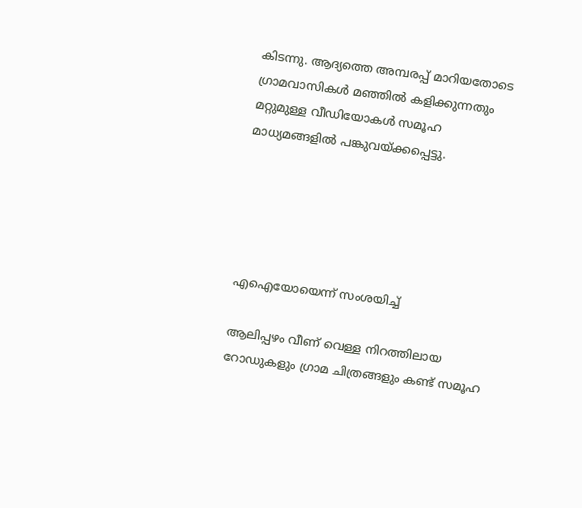കിടന്നു. ആദ്യത്തെ അമ്പരപ്പ് മാറിയതോടെ ഗ്രാമവാസികൾ മഞ്ഞിൽ കളിക്കുന്നതും മറ്റുമുള്ള വീഡിയോകൾ സമൂഹ മാധ്യമങ്ങളിൽ പങ്കുവയ്ക്കപ്പെട്ടു.





എഐയോയെന്ന് സംശയിച്ച്

ആലിപ്പഴം വീണ് വെള്ള നിറത്തിലായ റോഡുകളും ഗ്രാമ ചിത്രങ്ങളും കണ്ട് സമൂഹ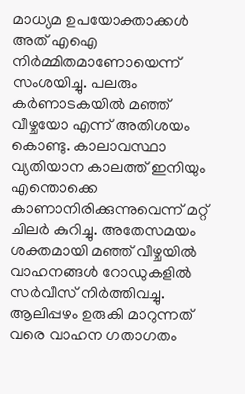മാധ്യമ ഉപയോക്താക്കൾ അത് എഐ നിർമ്മിതമാണോയെന്ന് സംശയിച്ചു. പലരും കർണാടകയിൽ മഞ്ഞ് വീഴ്ചയോ എന്ന് അതിശയം കൊണ്ടു. കാലാവസ്ഥാ വ്യതിയാന കാലത്ത് ഇനിയും എന്തൊക്കെ കാണാനിരിക്കുന്നുവെന്ന് മറ്റ് ചിലർ കുറിച്ചു. അതേസമയം ശക്തമായി മഞ്ഞ് വീഴ്ചയിൽ വാഹനങ്ങൾ റോഡുകളിൽ സ‍ർവീസ് നിർത്തിവച്ചു. ആലിപ്പഴം ഉരുകി മാറുന്നത് വരെ വാഹന ഗതാഗതം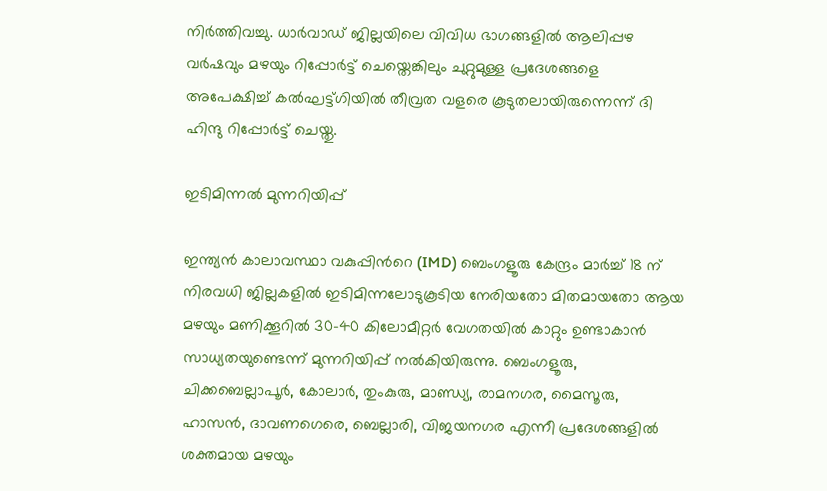നിർത്തിവച്ചു. ധാർവാഡ് ജില്ലയിലെ വിവിധ ഭാഗങ്ങളിൽ ആലിപ്പഴ വർഷവും മഴയും റിപ്പോർട്ട് ചെയ്തെങ്കിലും ചുറ്റുമുള്ള പ്രദേശങ്ങളെ അപേക്ഷിച്ച് കൽഘട്ട്ഗിയിൽ തീവ്രത വളരെ കൂടുതലായിരുന്നെന്ന് ദി ഹിന്ദു റിപ്പോർട്ട് ചെയ്തു.

ഇടിമിന്നൽ മുന്നറിയിപ്പ്

ഇന്ത്യൻ കാലാവസ്ഥാ വകുപ്പിന്‍റെ (IMD) ബെംഗളൂരു കേന്ദ്രം മാർച്ച് 18 ന് നിരവധി ജില്ലകളിൽ ഇടിമിന്നലോടുകൂടിയ നേരിയതോ മിതമായതോ ആയ മഴയും മണിക്കൂറിൽ 30-40 കിലോമീറ്റർ വേഗതയിൽ കാറ്റും ഉണ്ടാകാൻ സാധ്യതയുണ്ടെന്ന് മുന്നറിയിപ്പ് നൽകിയിരുന്നു. ബെംഗളൂരു, ചിക്കബെല്ലാപൂർ, കോലാർ, തുംകുരു, മാണ്ഡ്യ, രാമനഗര, മൈസൂരു, ഹാസൻ, ദാവണഗെരെ, ബെല്ലാരി, വിജയനഗര എന്നീ പ്രദേശങ്ങളിൽ ശക്തമായ മഴയും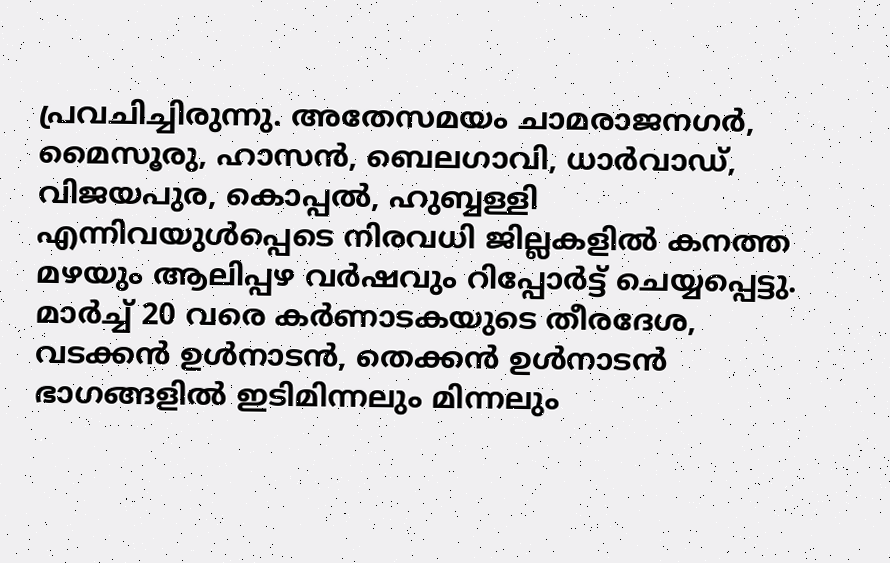പ്രവചിച്ചിരുന്നു. അതേസമയം ചാമരാജനഗർ, മൈസൂരു, ഹാസൻ, ബെലഗാവി, ധാർവാഡ്, വിജയപുര, കൊപ്പൽ, ഹുബ്ബള്ളി എന്നിവയുൾപ്പെടെ നിരവധി ജില്ലകളിൽ കനത്ത മഴയും ആലിപ്പഴ വർഷവും റിപ്പോർട്ട് ചെയ്യപ്പെട്ടു. മാർച്ച് 20 വരെ കർണാടകയുടെ തീരദേശ, വടക്കൻ ഉൾനാടൻ, തെക്കൻ ഉൾനാടൻ ഭാഗങ്ങളിൽ ഇടിമിന്നലും മിന്നലും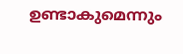ഉണ്ടാകുമെന്നും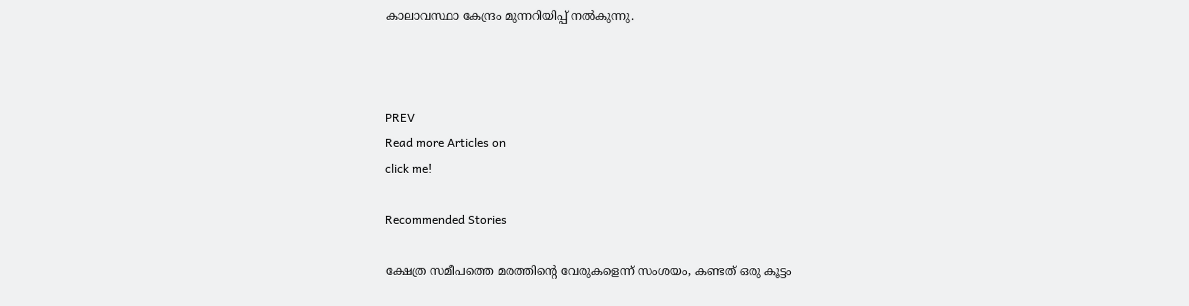കാലാവസ്ഥാ കേന്ദ്രം മുന്നറിയിപ്പ് നൽകുന്നു.



PREV
Read more Articles on
click me!

Recommended Stories

ക്ഷേത്ര സമീപത്തെ മരത്തിന്റെ വേരുകളെന്ന് സംശയം, കണ്ടത് ഒരു കൂട്ടം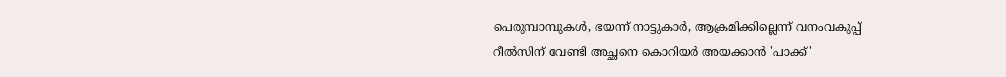പെരുമ്പാമ്പുകൾ, ഭയന്ന് നാട്ടുകാർ, ആക്രമിക്കില്ലെന്ന് വനംവകുപ്പ്
റീൽസിന് വേണ്ടി അച്ഛനെ കൊറിയർ അയക്കാൻ 'പാക്ക്'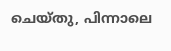ചെയ്തു, പിന്നാലെ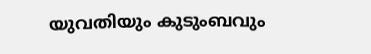യുവതിയും കുടുംബവും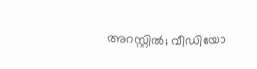അറസ്റ്റിൽ; വീഡിയോ